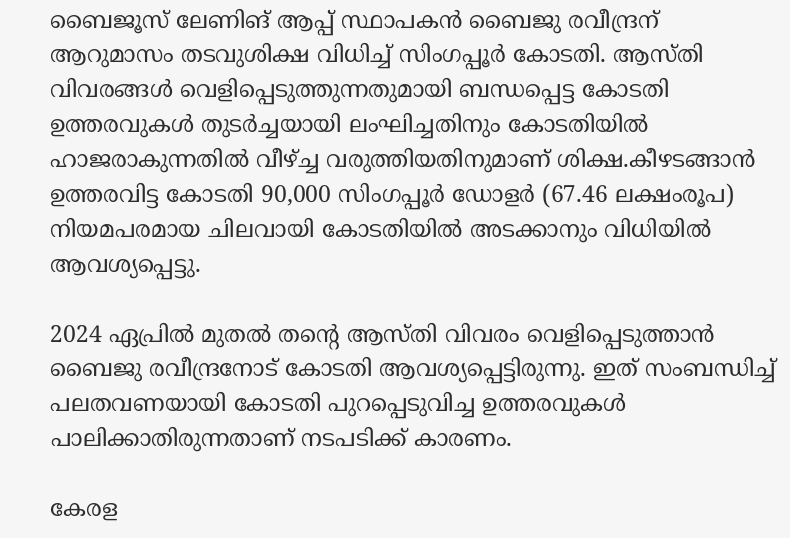ബൈജൂസ് ലേണിങ് ആപ്പ് സ്ഥാപകന്‍ ബൈജു രവീന്ദ്രന് ആറുമാസം തടവുശിക്ഷ വിധിച്ച്‌ സിംഗപ്പൂര്‍ കോടതി. ആസ്തി വിവരങ്ങള്‍ വെളിപ്പെടുത്തുന്നതുമായി ബന്ധപ്പെട്ട കോടതി ഉത്തരവുകള്‍ തുടര്‍ച്ചയായി ലംഘിച്ചതിനും കോടതിയില്‍ ഹാജരാകുന്നതില്‍ വീഴ്ച്ച വരുത്തിയതിനുമാണ് ശിക്ഷ.കീഴടങ്ങാന്‍ ഉത്തരവിട്ട കോടതി 90,000 സിംഗപ്പൂര്‍ ഡോളര്‍ (67.46 ലക്ഷംരൂപ) നിയമപരമായ ചിലവായി കോടതിയില്‍ അടക്കാനും വിധിയില്‍ ആവശ്യപ്പെട്ടു.

2024 ഏപ്രില്‍ മുതല്‍ തന്റെ ആസ്തി വിവരം വെളിപ്പെടുത്താന്‍ ബൈജു രവീന്ദ്രനോട് കോടതി ആവശ്യപ്പെട്ടിരുന്നു. ഇത് സംബന്ധിച്ച്‌ പലതവണയായി കോടതി പുറപ്പെടുവിച്ച ഉത്തരവുകള്‍ പാലിക്കാതിരുന്നതാണ് നടപടിക്ക് കാരണം.

കേരള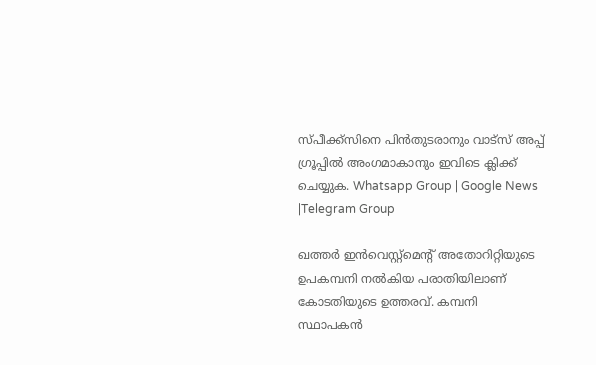സ്പീക്ക്സിനെ പിൻതുടരാനും വാട്സ് അപ്പ് ഗ്രൂപ്പിൽ അംഗമാകാനും ഇവിടെ ക്ലിക്ക് ചെയ്യുക. Whatsapp Group | Google News |Telegram Group

ഖത്തര്‍ ഇന്‍വെസ്റ്റ്‌മെന്റ് അതോറിറ്റിയുടെ ഉപകമ്പനി നല്‍കിയ പരാതിയിലാണ് കോടതിയുടെ ഉത്തരവ്. കമ്പനി സ്ഥാപകന്‍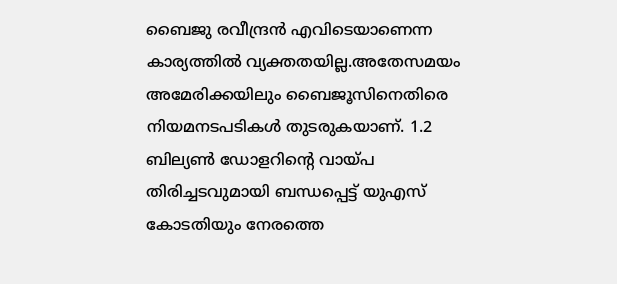ബൈജു രവീന്ദ്രന്‍ എവിടെയാണെന്ന കാര്യത്തില്‍ വ്യക്തതയില്ല.അതേസമയം അമേരിക്കയിലും ബൈജൂസിനെതിരെ നിയമനടപടികള്‍ തുടരുകയാണ്. 1.2 ബില്യണ്‍ ഡോളറിന്റെ വായ്പ തിരിച്ചടവുമായി ബന്ധപ്പെട്ട് യുഎസ് കോടതിയും നേരത്തെ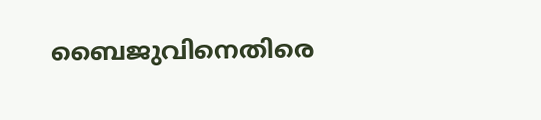ബൈജുവിനെതിരെ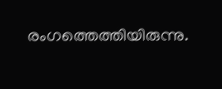രംഗത്തെത്തിയിരുന്നു.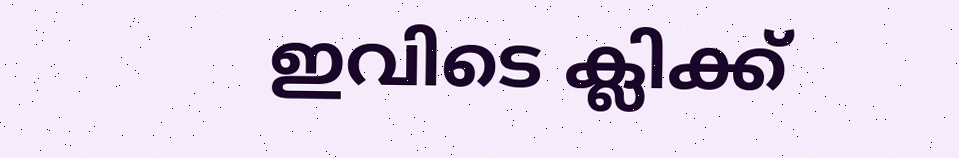ഇവിടെ ക്ലിക്ക്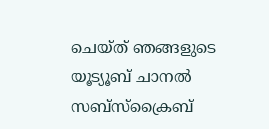ചെയ്ത് ഞങ്ങളുടെ യൂട്യൂബ് ചാനൽ സബ്സ്ക്രൈബ്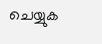ചെയ്യുക